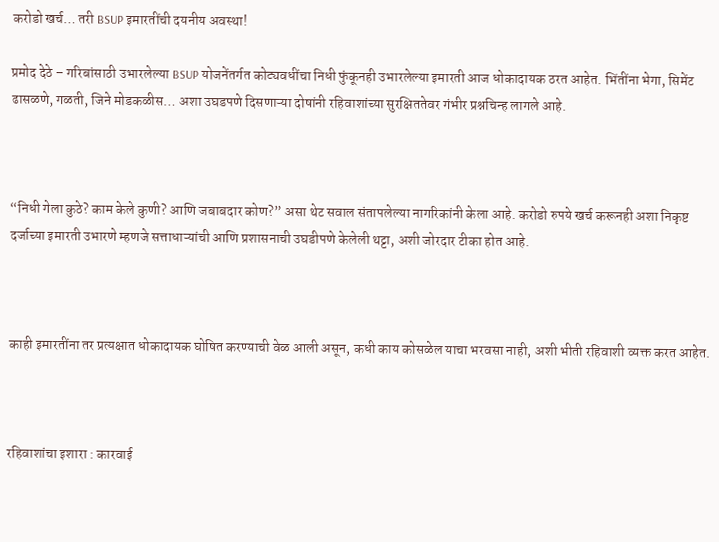करोडो खर्च… तरी BSUP इमारतींची दयनीय अवस्था!

प्रमोद देठे – गरिबांसाठी उभारलेल्या BSUP योजनेंतर्गत कोट्यवधींचा निधी फुंकूनही उभारलेल्या इमारती आज धोकादायक ठरत आहेत. भिंतींना भेगा, सिमेंट ढासळणे, गळती, जिने मोडकळीस… अशा उघडपणे दिसणाऱ्या दोषांनी रहिवाशांच्या सुरक्षिततेवर गंभीर प्रश्नचिन्ह लागले आहे.



“निधी गेला कुठे? काम केले कुणी? आणि जबाबदार कोण?” असा थेट सवाल संतापलेल्या नागरिकांनी केला आहे. करोडो रुपये खर्च करूनही अशा निकृष्ट दर्जाच्या इमारती उभारणे म्हणजे सत्ताधाऱ्यांची आणि प्रशासनाची उघडीपणे केलेली थट्टा, अशी जोरदार टीका होत आहे.



काही इमारतींना तर प्रत्यक्षात धोकादायक घोषित करण्याची वेळ आली असून, कधी काय कोसळेल याचा भरवसा नाही, अशी भीती रहिवाशी व्यक्त करत आहेत.



रहिवाशांचा इशारा : कारवाई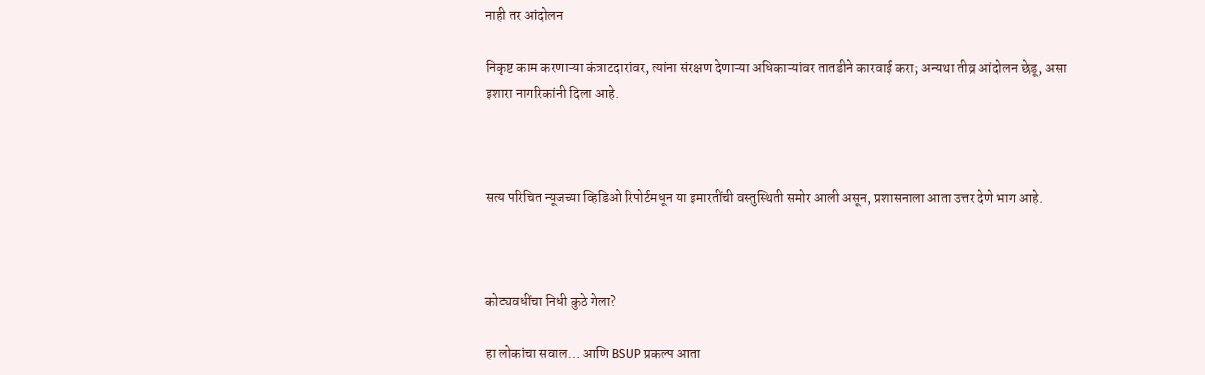नाही तर आंदोलन

निकृष्ट काम करणाऱ्या कंत्राटदारांवर, त्यांना संरक्षण देणाऱ्या अधिकाऱ्यांवर तातडीने कारवाई करा; अन्यथा तीव्र आंदोलन छेडू, असा इशारा नागरिकांनी दिला आहे.



सत्य परिचित न्यूजच्या व्हिडिओ रिपोर्टमधून या इमारतींची वस्तुस्थिती समोर आली असून, प्रशासनाला आता उत्तर देणे भाग आहे.



कोट्यवधींचा निधी कुठे गेला?

हा लोकांचा सवाल… आणि BSUP प्रकल्प आता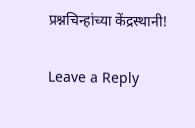प्रश्नचिन्हांच्या केंद्रस्थानी!

Leave a Reply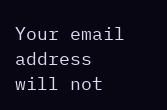Your email address will not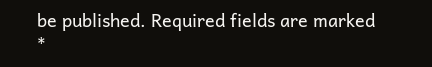be published. Required fields are marked *